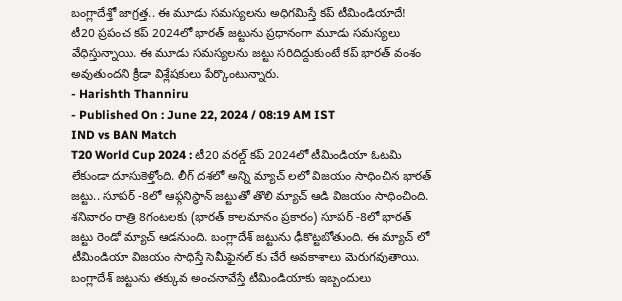బంగ్లాదేశ్తో జాగ్రత్త.. ఈ మూడు సమస్యలను అధిగమిస్తే కప్ టీమిండియాదే!
టీ20 ప్రపంచ కప్ 2024లో భారత్ జట్టును ప్రధానంగా మూడు సమస్యలు వేధిస్తున్నాయి. ఈ మూడు సమస్యలను జట్టు సరిదిద్దుకుంటే కప్ భారత్ వంశం అవుతుందని క్రీడా విశ్లేషకులు పేర్కొంటున్నారు.
- Harishth Thanniru
- Published On : June 22, 2024 / 08:19 AM IST
IND vs BAN Match
T20 World Cup 2024 : టీ20 వరల్డ్ కప్ 2024లో టీమిండియా ఓటమి లేకుండా దూసుకెళ్తోంది. లీగ్ దశలో అన్ని మ్యాచ్ లలో విజయం సాధించిన భారత్ జట్టు.. సూపర్ -8లో ఆఫ్గనిస్థాన్ జట్టుతో తొలి మ్యాచ్ ఆడి విజయం సాధించింది. శనివారం రాత్రి 8గంటలకు (భారత్ కాలమానం ప్రకారం) సూపర్ -8లో భారత్ జట్టు రెండో మ్యాచ్ ఆడనుంది. బంగ్లాదేశ్ జట్టును ఢీకొట్టబోతుంది. ఈ మ్యాచ్ లో టీమిండియా విజయం సాధిస్తే సెమీఫైనల్ కు చేరే అవకాశాలు మెరుగవుతాయి. బంగ్లాదేశ్ జట్టును తక్కువ అంచనావేస్తే టీమిండియాకు ఇబ్బందులు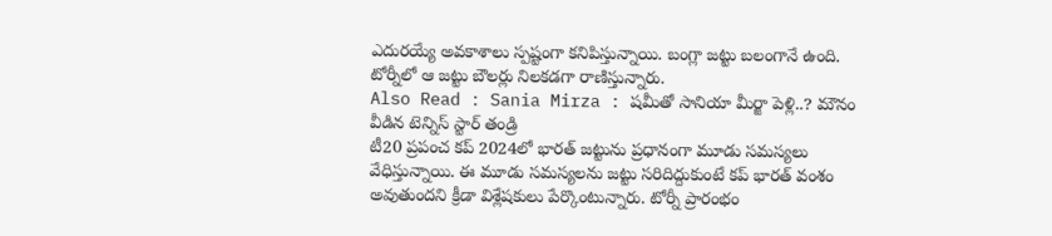ఎదురయ్యే అవకాశాలు స్పష్టంగా కనిపిస్తున్నాయి. బంగ్లా జట్టు బలంగానే ఉంది. టోర్నీలో ఆ జట్టు బౌలర్లు నిలకడగా రాణిస్తున్నారు.
Also Read : Sania Mirza : షమీతో సానియా మీర్జా పెళ్లి..? మౌనం వీడిన టెన్నిస్ స్టార్ తండ్రి
టీ20 ప్రపంచ కప్ 2024లో భారత్ జట్టును ప్రధానంగా మూడు సమస్యలు వేధిస్తున్నాయి. ఈ మూడు సమస్యలను జట్టు సరిదిద్దుకుంటే కప్ భారత్ వంశం అవుతుందని క్రీడా విశ్లేషకులు పేర్కొంటున్నారు. టోర్నీ ప్రారంభం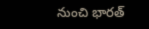నుంచి భారత్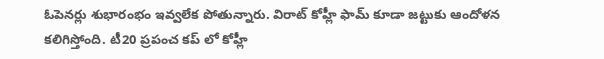ఓపెనర్లు శుభారంభం ఇవ్వలేక పోతున్నారు. విరాట్ కోహ్లీ ఫామ్ కూడా జట్టుకు ఆందోళన కలిగిస్తోంది. టీ20 ప్రపంచ కప్ లో కోహ్లీ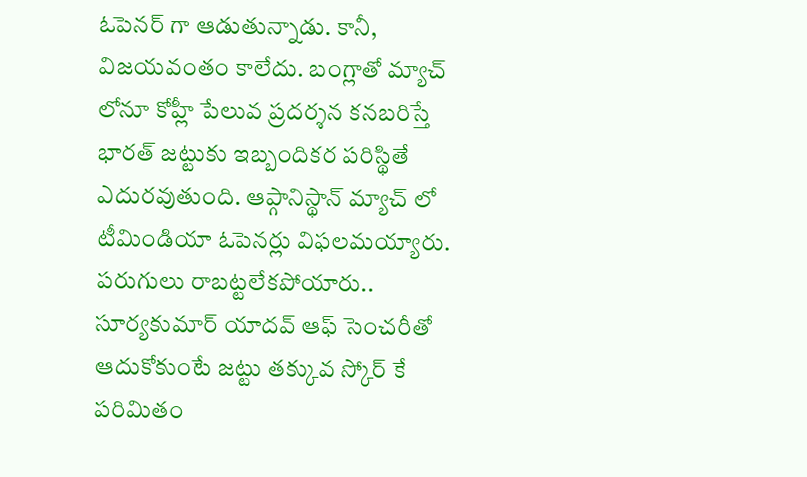ఓపెనర్ గా ఆడుతున్నాడు. కానీ, విజయవంతం కాలేదు. బంగ్లాతో మ్యాచ్ లోనూ కోహ్లీ పేలువ ప్రదర్శన కనబరిస్తే భారత్ జట్టుకు ఇబ్బందికర పరిస్థితే ఎదురవుతుంది. ఆప్గానిస్థాన్ మ్యాచ్ లో టీమిండియా ఓపెనర్లు విఫలమయ్యారు. పరుగులు రాబట్టలేకపోయారు.. సూర్యకుమార్ యాదవ్ ఆఫ్ సెంచరీతో ఆదుకోకుంటే జట్టు తక్కువ స్కోర్ కే పరిమితం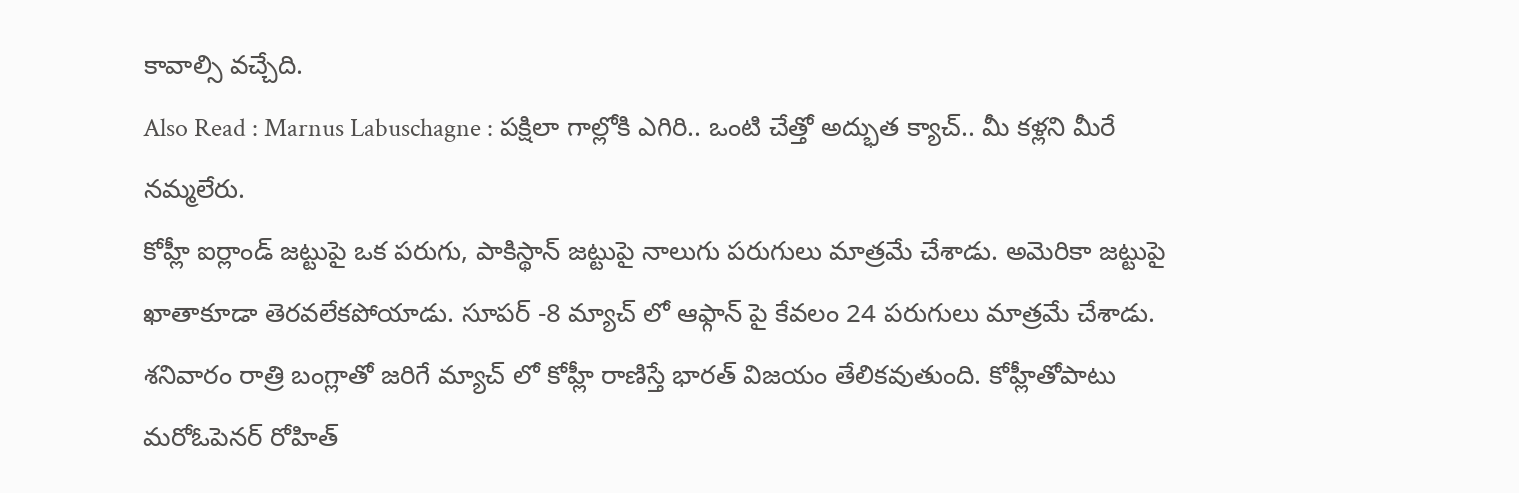కావాల్సి వచ్చేది.
Also Read : Marnus Labuschagne : పక్షిలా గాల్లోకి ఎగిరి.. ఒంటి చేత్తో అద్భుత క్యాచ్.. మీ కళ్లని మీరే నమ్మలేరు.
కోహ్లీ ఐర్లాండ్ జట్టుపై ఒక పరుగు, పాకిస్థాన్ జట్టుపై నాలుగు పరుగులు మాత్రమే చేశాడు. అమెరికా జట్టుపై ఖాతాకూడా తెరవలేకపోయాడు. సూపర్ -8 మ్యాచ్ లో ఆఫ్గాన్ పై కేవలం 24 పరుగులు మాత్రమే చేశాడు. శనివారం రాత్రి బంగ్లాతో జరిగే మ్యాచ్ లో కోహ్లీ రాణిస్తే భారత్ విజయం తేలికవుతుంది. కోహ్లీతోపాటు మరోఓపెనర్ రోహిత్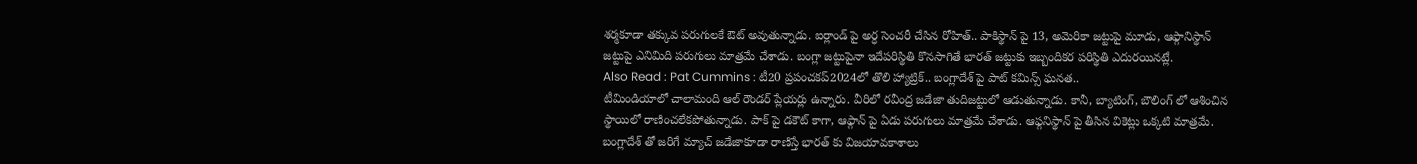శర్మకూడా తక్కువ పరుగులకే ఔట్ అవుతున్నాడు. ఐర్లాండ్ పై అర్ధ సెంచరీ చేసిన రోహిత్.. పాకిస్థాన్ పై 13, అమెరికా జట్టుపై మూడు, ఆఫ్గానిస్థాన్ జట్టుపై ఎనిమిది పరుగులు మాత్రమే చేశాడు. బంగ్లా జట్టుపైనా ఇదేపరిస్థితి కొనసాగితే భారత్ జట్టుకు ఇబ్బందికర పరిస్థితి ఎదురయినట్లే.
Also Read : Pat Cummins : టీ20 ప్రపంచకప్2024లో తొలి హ్యాట్రిక్.. బంగ్లాదేశ్ పై పాట్ కమిన్స్ ఘనత..
టీమిండియాలో చాలామంది ఆల్ రౌండర్ ప్లేయర్లు ఉన్నారు. వీరిలో రవీంద్ర జడేజా తుదిజట్టులో ఆడుతున్నాడు. కానీ, బ్యాటింగ్, బౌలింగ్ లో ఆశించిన స్థాయిలో రాణించలేకపోతున్నాడు. పాక్ పై డకౌట్ కాగా, ఆఫ్గాన్ పై ఏడు పరుగులు మాత్రమే చేశాడు. ఆఫ్గనిస్థాన్ పై తీసిన వికెట్లు ఒక్కటి మాత్రమే. బంగ్లాదేశ్ తో జరిగే మ్యాచ్ జడేజాకూడా రాణిస్తే భారత్ కు విజయావకాశాలు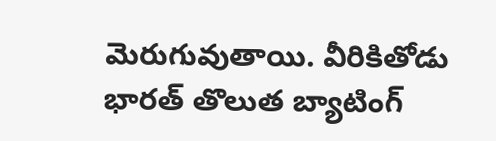మెరుగువుతాయి. వీరికితోడు భారత్ తొలుత బ్యాటింగ్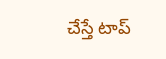చేస్తే టాప్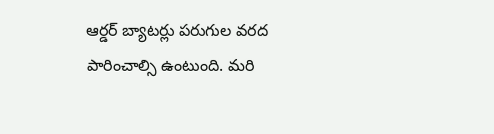ఆర్డర్ బ్యాటర్లు పరుగుల వరద పారించాల్సి ఉంటుంది. మరి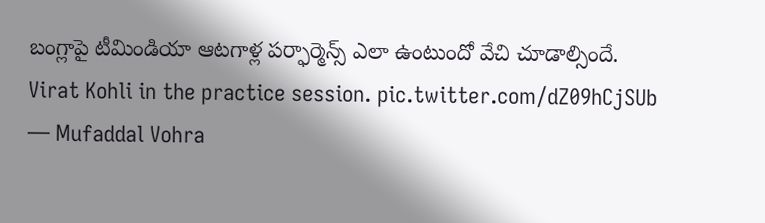బంగ్లాపై టీమిండియా ఆటగాళ్ల పర్ఫార్మెన్స్ ఎలా ఉంటుందో వేచి చూడాల్సిందే.
Virat Kohli in the practice session. pic.twitter.com/dZ09hCjSUb
— Mufaddal Vohra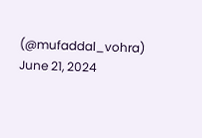(@mufaddal_vohra) June 21, 2024